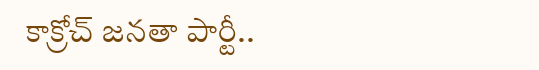కాక్రోచ్ జనతా పార్టీ..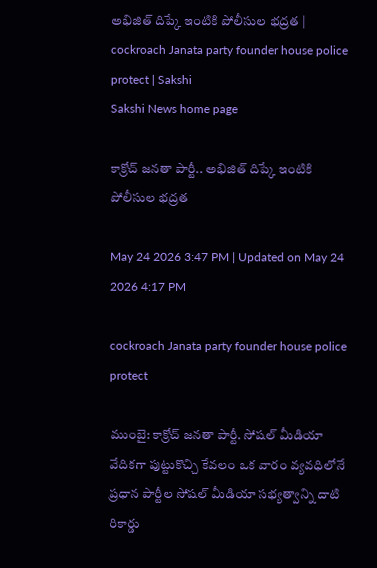అభిజిత్‌ దిప్కే ఇంటికి పోలీసుల భద్రత | cockroach Janata party founder house police protect | Sakshi
Sakshi News home page

కాక్రోచ్ జనతా పార్టీ.. అభిజిత్‌ దిప్కే ఇంటికి పోలీసుల భద్రత

May 24 2026 3:47 PM | Updated on May 24 2026 4:17 PM

cockroach Janata party founder house police protect

ముంబై: కాక్రోచ్ జనతా పార్టీ. సోషల్‌ మీడియా వేదికగా పుట్టుకొచ్చి కేవలం ఒక వారం వ్యవధిలోనే ప్రధాన పార్టీల సోషల్ మీడియా సభ్యత్వాన్ని దాటి రికార్డు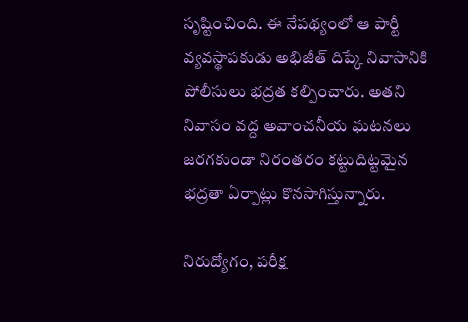సృష్టించింది. ఈ నేపథ్యంలో ఆ పార్టీ వ్యవస్థాపకుడు అభిజీత్‌ దిప్కే నివాసానికి పోలీసులు భద్రత కల్పించారు. అతని నివాసం వద్ద అవాంచనీయ ఘటనలు జరగకుండా నిరంతరం కట్టుదిట్టమైన భద్రతా ఏర్పాట్లు కొనసాగిస్తున్నారు.

నిరుద్యోగం, పరీక్ష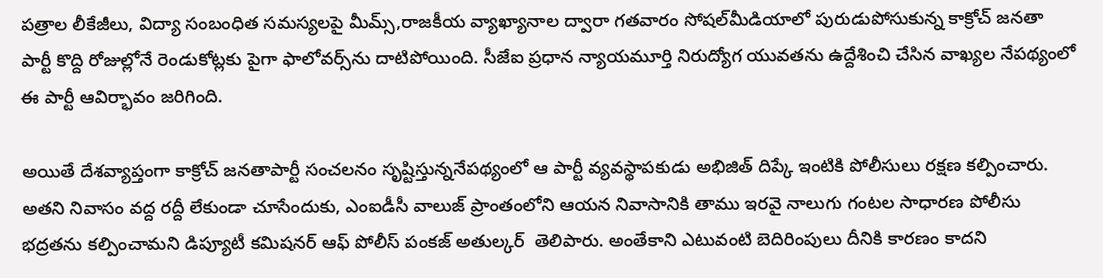పత్రాల లీకేజీలు, విద్యా సంబంధిత సమస్యలపై మీమ్స్,రాజకీయ వ్యాఖ్యానాల ద్వారా గతవారం సోషల్‌మీడియాలో పురుడుపోసుకున్న కాక్రోచ్ జనతా పార్టీ కొద్ది రోజుల్లోనే రెండుకోట్లకు పైగా ఫాలోవర్స్‌ను దాటిపోయింది. సీజేఐ ప్రధాన న్యాయమూర్తి నిరుద్యోగ యువతను ఉద్దేశించి చేసిన వాఖ్యల నేపథ్యంలో ఈ పార్టీ ఆవిర్భావం జరిగింది.

అయితే దేశవ్యాప్తంగా కాక్రోచ్ జనతాపార్టీ సంచలనం సృష్టిస్తున్ననేపథ్యంలో ఆ పార్టీ వ్యవస్థాపకుడు అభిజిత్ దిప్కే ఇంటికి పోలీసులు రక్షణ కల్పించారు. అతని నివాసం వద్ద రద్దీ లేకుండా చూసేందుకు, ఎంఐడీసీ వాలుజ్ ప్రాంతంలోని ఆయన నివాసానికి తాము ఇరవై నాలుగు గంటల సాధారణ పోలీసు భద్రతను కల్పించామని డిప్యూటీ కమిషనర్ ఆఫ్ పోలీస్ పంకజ్ అతుల్కర్  తెలిపారు. అంతేకాని ఎటువంటి బెదిరింపులు దీనికి కారణం కాదని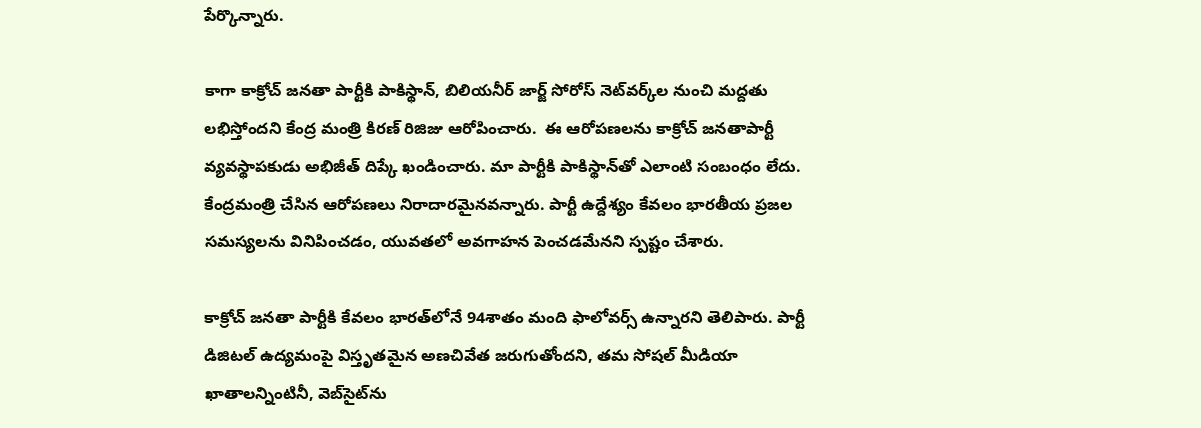పేర్కొన్నారు.

కాగా కాక్రోచ్‌ జనతా పార్టీకి పాకిస్థాన్‌, బిలియనీర్ జార్జ్‌ సోరోస్ నెట్‌వర్క్‌ల నుంచి మద్దతు లభిస్తోందని కేంద్ర మంత్రి కిరణ్‌ రిజిజు ఆరోపించారు.  ఈ ఆరోపణలను కాక్రోచ్ జనతాపార్టీ వ్యవస్థాపకుడు అభిజీత్ దిప్కే ఖండించారు. మా పార్టీకి పాకిస్థాన్‌తో ఎలాంటి సంబంధం లేదు. కేంద్రమంత్రి చేసిన ఆరోపణలు నిరాదారమైనవన్నారు. పార్టీ ఉద్దేశ్యం కేవలం భారతీయ ప్రజల సమస్యలను వినిపించడం, యువతలో అవగాహన పెంచడమేనని స్పష్టం చేశారు.

కాక్రోచ్ జనతా పార్టీకి కేవలం భారత్‌లోనే 94శాతం మంది ఫాలోవర్స్‌ ఉన్నారని తెలిపారు. పార్టీ డిజిటల్ ఉద్యమంపై విస్తృతమైన అణచివేత జరుగుతోందని, తమ సోషల్ మీడియా ఖాతాలన్నింటినీ, వెబ్‌సైట్‌ను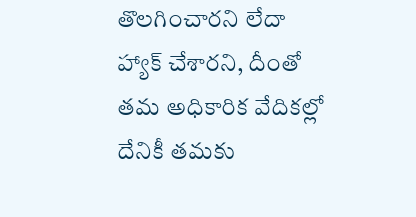తొలగించారని లేదా హ్యాక్ చేశారని, దీంతో తమ అధికారిక వేదికల్లో దేనికీ తమకు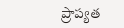ప్రాప్యత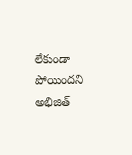లేకుండా పోయిందని అభిజిత్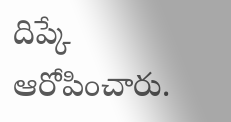దిప్కే ఆరోపించారు.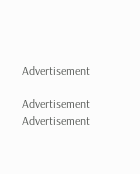Advertisement

Advertisement
Advertisement